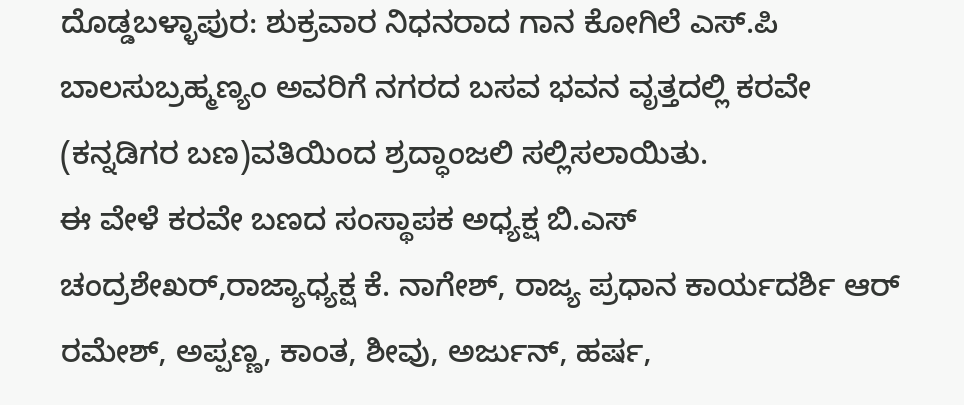ದೊಡ್ಡಬಳ್ಳಾಪುರ: ಶುಕ್ರವಾರ ನಿಧನರಾದ ಗಾನ ಕೋಗಿಲೆ ಎಸ್.ಪಿ ಬಾಲಸುಬ್ರಹ್ಮಣ್ಯಂ ಅವರಿಗೆ ನಗರದ ಬಸವ ಭವನ ವೃತ್ತದಲ್ಲಿ ಕರವೇ (ಕನ್ನಡಿಗರ ಬಣ)ವತಿಯಿಂದ ಶ್ರದ್ಧಾಂಜಲಿ ಸಲ್ಲಿಸಲಾಯಿತು.
ಈ ವೇಳೆ ಕರವೇ ಬಣದ ಸಂಸ್ಥಾಪಕ ಅಧ್ಯಕ್ಷ ಬಿ.ಎಸ್ ಚಂದ್ರಶೇಖರ್,ರಾಜ್ಯಾಧ್ಯಕ್ಷ ಕೆ. ನಾಗೇಶ್, ರಾಜ್ಯ ಪ್ರಧಾನ ಕಾರ್ಯದರ್ಶಿ ಆರ್ ರಮೇಶ್, ಅಪ್ಪಣ್ಣ, ಕಾಂತ, ಶೀವು, ಅರ್ಜುನ್, ಹರ್ಷ,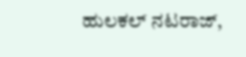ಹುಲಕಲ್ ನಟರಾಜ್,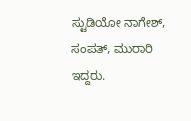ಸ್ಟುಡಿಯೋ ನಾಗೇಶ್, ಸಂಪತ್, ಮುರಾರಿ ಇದ್ದರು.